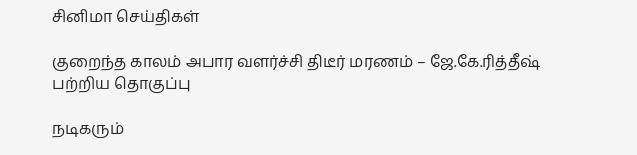சினிமா செய்திகள்

குறைந்த காலம் அபார வளர்ச்சி திடீர் மரணம் – ஜே.கே.ரித்தீஷ் பற்றிய தொகுப்பு

நடிகரும்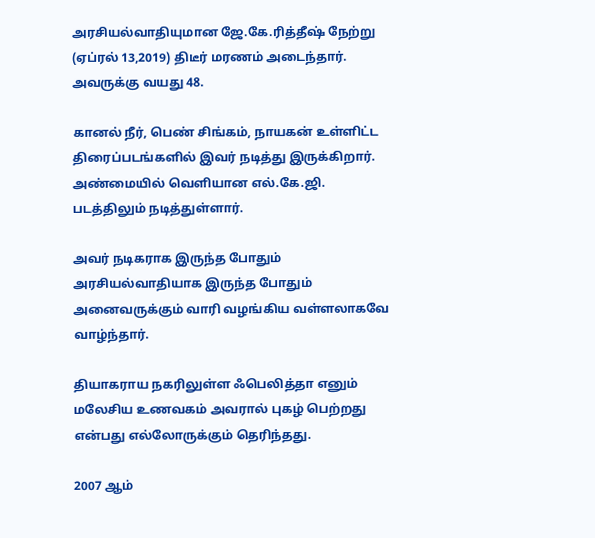அரசியல்வாதியுமான ஜே.கே.ரித்தீஷ் நேற்று (ஏப்ரல் 13,2019) திடீர் மரணம் அடைந்தார். அவருக்கு வயது 48.

கானல் நீர், பெண் சிங்கம், நாயகன் உள்ளிட்ட திரைப்படங்களில் இவர் நடித்து இருக்கிறார். அண்மையில் வெளியான எல்.கே.ஜி. படத்திலும் நடித்துள்ளார்.

அவர் நடிகராக இருந்த போதும் அரசியல்வாதியாக இருந்த போதும் அனைவருக்கும் வாரி வழங்கிய வள்ளலாகவே வாழ்ந்தார்.

தியாகராய நகரிலுள்ள ஃபெலித்தா எனும் மலேசிய உணவகம் அவரால் புகழ் பெற்றது என்பது எல்லோருக்கும் தெரிந்தது.

2007 ஆம்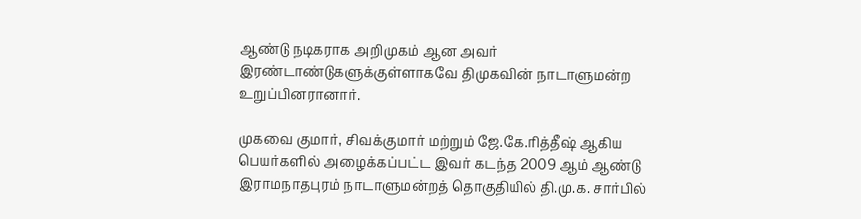ஆண்டு நடிகராக அறிமுகம் ஆன அவர் இரண்டாண்டுகளுக்குள்ளாகவே திமுகவின் நாடாளுமன்ற உறுப்பினரானார்.

முகவை குமார், சிவக்குமார் மற்றும் ஜே.கே.ரித்தீஷ் ஆகிய பெயர்களில் அழைக்கப்பட்ட இவர் கடந்த 2009 ஆம் ஆண்டு இராமநாதபுரம் நாடாளுமன்றத் தொகுதியில் தி.மு.க. சார்பில்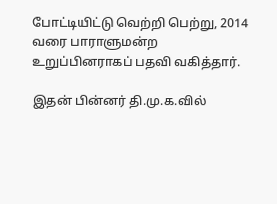போட்டியிட்டு வெற்றி பெற்று, 2014 வரை பாராளுமன்ற உறுப்பினராகப் பதவி வகித்தார்.

இதன் பின்னர் தி.மு.க.வில்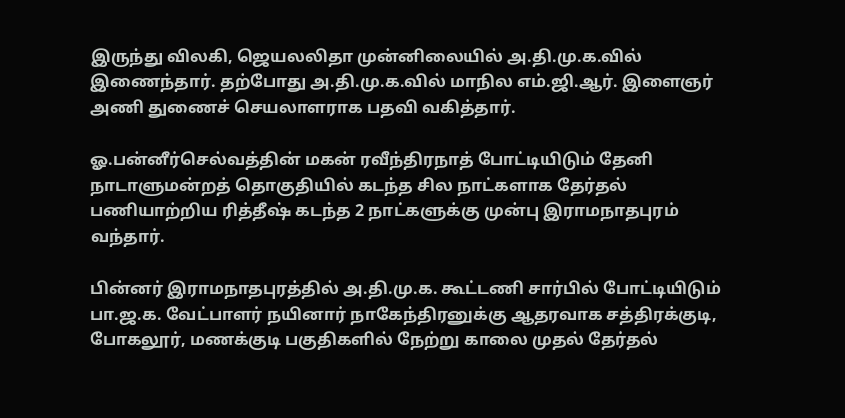இருந்து விலகி, ஜெயலலிதா முன்னிலையில் அ.தி.மு.க.வில் இணைந்தார். தற்போது அ.தி.மு.க.வில் மாநில எம்.ஜி.ஆர். இளைஞர் அணி துணைச் செயலாளராக பதவி வகித்தார்.

ஓ.பன்னீர்செல்வத்தின் மகன் ரவீந்திரநாத் போட்டியிடும் தேனி நாடாளுமன்றத் தொகுதியில் கடந்த சில நாட்களாக தேர்தல் பணியாற்றிய ரித்தீஷ் கடந்த 2 நாட்களுக்கு முன்பு இராமநாதபுரம் வந்தார்.

பின்னர் இராமநாதபுரத்தில் அ.தி.மு.க. கூட்டணி சார்பில் போட்டியிடும் பா.ஜ.க. வேட்பாளர் நயினார் நாகேந்திரனுக்கு ஆதரவாக சத்திரக்குடி, போகலூர், மணக்குடி பகுதிகளில் நேற்று காலை முதல் தேர்தல்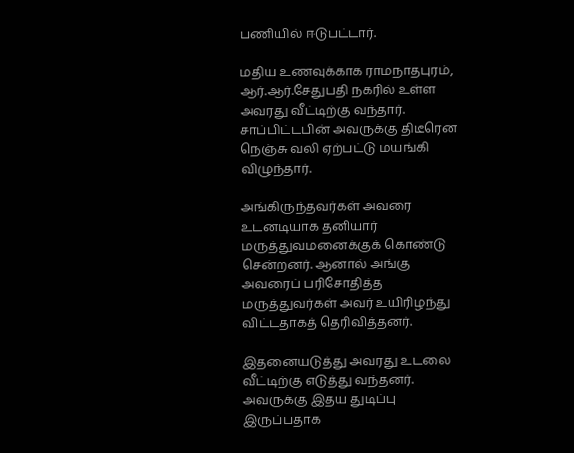பணியில் ஈடுபட்டார்.

மதிய உணவுக்காக ராமநாதபுரம், ஆர்.ஆர்.சேதுபதி நகரில் உள்ள அவரது வீட்டிற்கு வந்தார். சாப்பிட்டபின் அவருக்கு திடீரென நெஞ்சு வலி ஏற்பட்டு மயங்கி விழுந்தார்.

அங்கிருந்தவர்கள் அவரை உடனடியாக தனியார் மருத்துவமனைக்குக் கொண்டு சென்றனர். ஆனால் அங்கு அவரைப் பரிசோதித்த மருத்துவர்கள் அவர் உயிரிழந்து விட்டதாகத் தெரிவித்தனர்.

இதனையடுத்து அவரது உடலை வீட்டிற்கு எடுத்து வந்தனர். அவருக்கு இதய துடிப்பு இருப்பதாக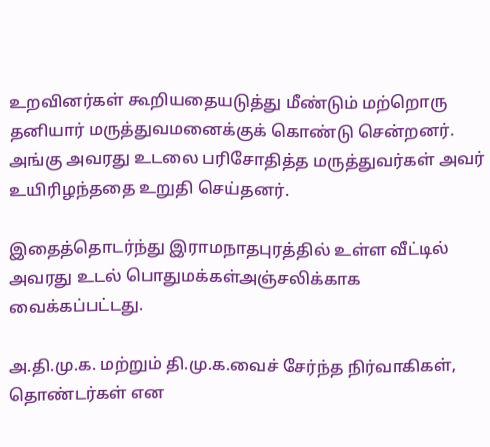உறவினர்கள் கூறியதையடுத்து மீண்டும் மற்றொரு தனியார் மருத்துவமனைக்குக் கொண்டு சென்றனர். அங்கு அவரது உடலை பரிசோதித்த மருத்துவர்கள் அவர் உயிரிழந்ததை உறுதி செய்தனர்.

இதைத்தொடர்ந்து இராமநாதபுரத்தில் உள்ள வீட்டில் அவரது உடல் பொதுமக்கள்அஞ்சலிக்காக வைக்கப்பட்டது.

அ.தி.மு.க. மற்றும் தி.மு.க.வைச் சேர்ந்த நிர்வாகிகள், தொண்டர்கள் என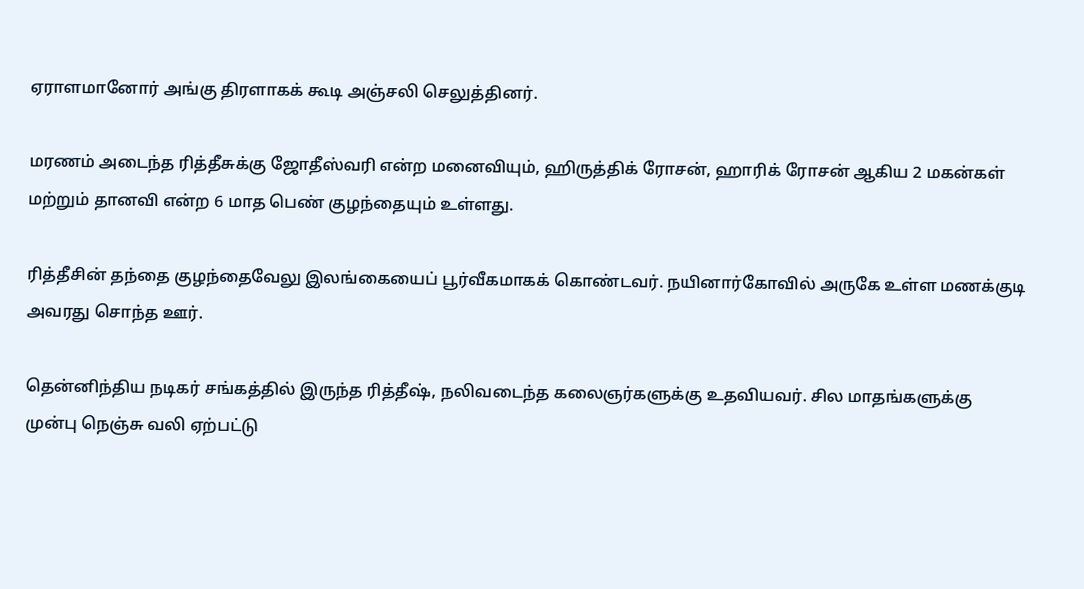ஏராளமானோர் அங்கு திரளாகக் கூடி அஞ்சலி செலுத்தினர்.

மரணம் அடைந்த ரித்தீசுக்கு ஜோதீஸ்வரி என்ற மனைவியும், ஹிருத்திக் ரோசன், ஹாரிக் ரோசன் ஆகிய 2 மகன்கள் மற்றும் தானவி என்ற 6 மாத பெண் குழந்தையும் உள்ளது.

ரித்தீசின் தந்தை குழந்தைவேலு இலங்கையைப் பூர்வீகமாகக் கொண்டவர். நயினார்கோவில் அருகே உள்ள மணக்குடி அவரது சொந்த ஊர்.

தென்னிந்திய நடிகர் சங்கத்தில் இருந்த ரித்தீஷ், நலிவடைந்த கலைஞர்களுக்கு உதவியவர். சில மாதங்களுக்கு முன்பு நெஞ்சு வலி ஏற்பட்டு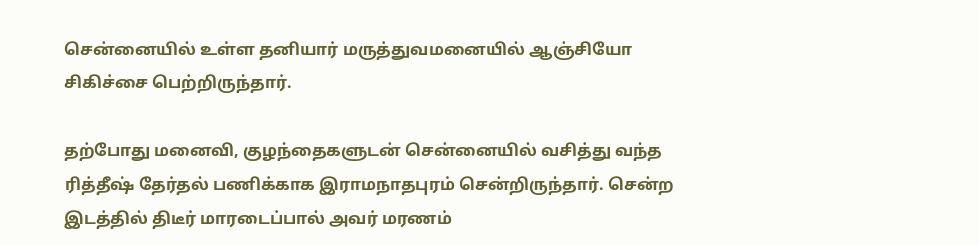சென்னையில் உள்ள தனியார் மருத்துவமனையில் ஆஞ்சியோ சிகிச்சை பெற்றிருந்தார்.

தற்போது மனைவி, குழந்தைகளுடன் சென்னையில் வசித்து வந்த ரித்தீஷ் தேர்தல் பணிக்காக இராமநாதபுரம் சென்றிருந்தார். சென்ற இடத்தில் திடீர் மாரடைப்பால் அவர் மரணம்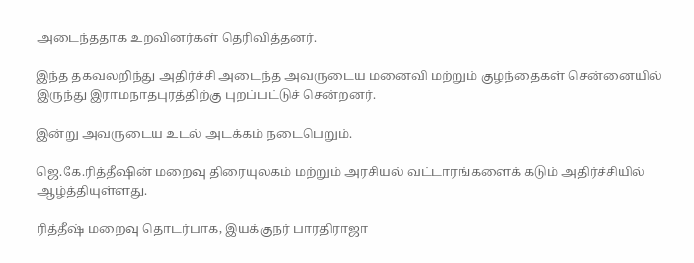அடைந்ததாக உறவினர்கள் தெரிவித்தனர்.

இந்த தகவலறிந்து அதிர்ச்சி அடைந்த அவருடைய மனைவி மற்றும் குழந்தைகள் சென்னையில் இருந்து இராமநாதபுரத்திற்கு புறப்பட்டுச் சென்றனர்.

இன்று அவருடைய உடல் அடக்கம் நடைபெறும்.

ஜெ.கே.ரித்தீஷின் மறைவு திரையுலகம் மற்றும் அரசியல் வட்டாரங்களைக் கடும் அதிர்ச்சியில் ஆழ்த்தியுள்ளது.

ரித்தீஷ் மறைவு தொடர்பாக, இயக்குநர் பாரதிராஜா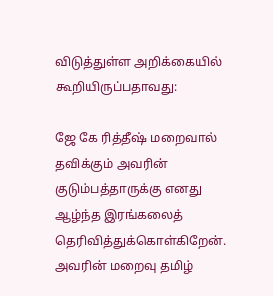விடுத்துள்ள அறிக்கையில் கூறியிருப்பதாவது:

ஜே கே ரித்தீஷ் மறைவால் தவிக்கும் அவரின் குடும்பத்தாருக்கு எனது ஆழ்ந்த இரங்கலைத் தெரிவித்துக்கொள்கிறேன். அவரின் மறைவு தமிழ்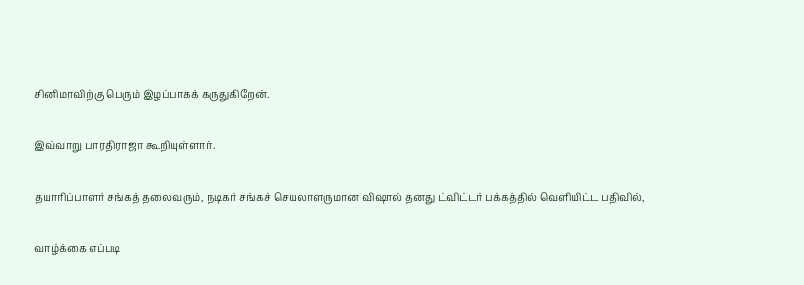சினிமாவிற்கு பெரும் இழப்பாகக் கருதுகிறேன்.

இவ்வாறு பாரதிராஜா கூறியுள்ளார்.

தயாரிப்பாளர் சங்கத் தலைவரும், நடிகர் சங்கச் செயலாளருமான விஷால் தனது ட்விட்டர் பக்கத்தில் வெளியிட்ட பதிவில்,

வாழ்க்கை எப்படி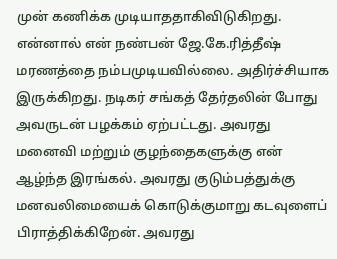முன் கணிக்க முடியாததாகிவிடுகிறது. என்னால் என் நண்பன் ஜே.கே.ரித்தீஷ் மரணத்தை நம்பமுடியவில்லை. அதிர்ச்சியாக இருக்கிறது. நடிகர் சங்கத் தேர்தலின் போது அவருடன் பழக்கம் ஏற்பட்டது. அவரது மனைவி மற்றும் குழந்தைகளுக்கு என் ஆழ்ந்த இரங்கல். அவரது குடும்பத்துக்கு மனவலிமையைக் கொடுக்குமாறு கடவுளைப் பிராத்திக்கிறேன். அவரது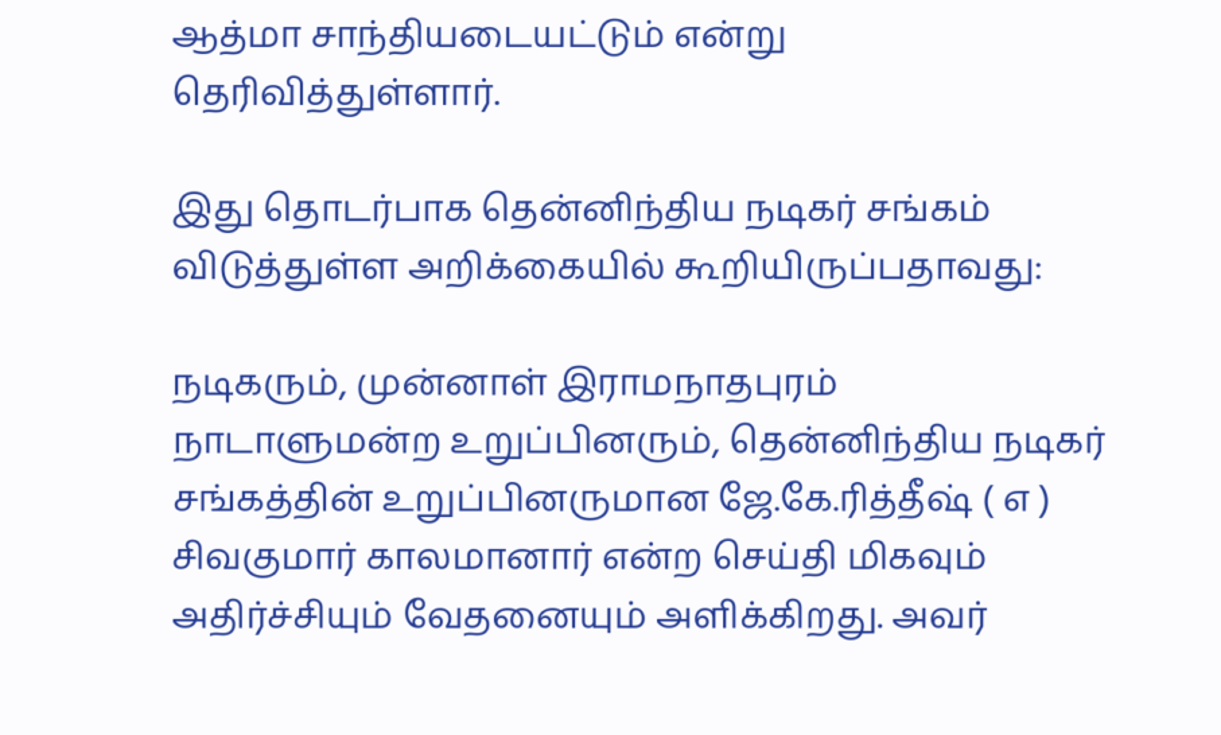ஆத்மா சாந்தியடையட்டும் என்று தெரிவித்துள்ளார்.

இது தொடர்பாக தென்னிந்திய நடிகர் சங்கம் விடுத்துள்ள அறிக்கையில் கூறியிருப்பதாவது:

நடிகரும், முன்னாள் இராமநாதபுரம் நாடாளுமன்ற உறுப்பினரும், தென்னிந்திய நடிகர் சங்கத்தின் உறுப்பினருமான ஜே.கே.ரித்தீஷ் ( எ ) சிவகுமார் காலமானார் என்ற செய்தி மிகவும் அதிர்ச்சியும் வேதனையும் அளிக்கிறது. அவர்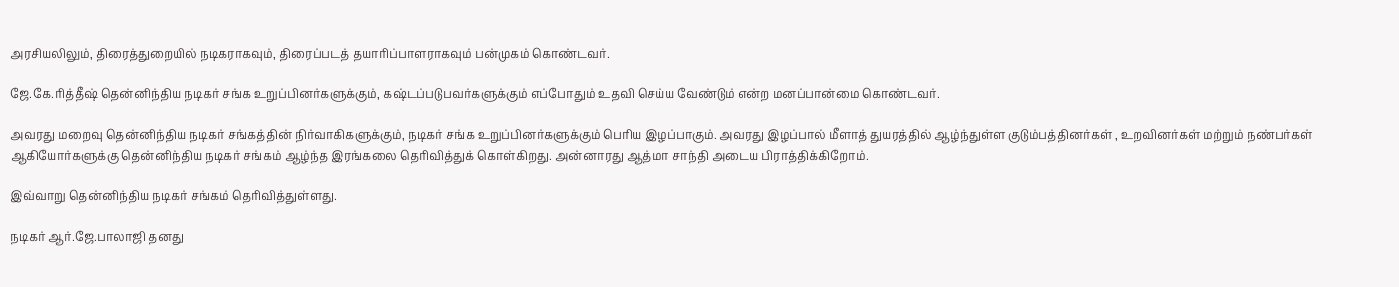அரசியலிலும், திரைத்துறையில் நடிகராகவும், திரைப்படத் தயாரிப்பாளராகவும் பன்முகம் கொண்டவர்.

ஜே.கே.ரித்தீஷ் தென்னிந்திய நடிகர் சங்க உறுப்பினர்களுக்கும், கஷ்டப்படுபவர்களுக்கும் எப்போதும் உதவி செய்ய வேண்டும் என்ற மனப்பான்மை கொண்டவர்.

அவரது மறைவு தென்னிந்திய நடிகர் சங்கத்தின் நிர்வாகிகளுக்கும், நடிகர் சங்க உறுப்பினர்களுக்கும் பெரிய இழப்பாகும். அவரது இழப்பால் மீளாத் துயரத்தில் ஆழ்ந்துள்ள குடும்பத்தினர்கள் , உறவினர்கள் மற்றும் நண்பர்கள் ஆகியோர்களுக்கு தென்னிந்திய நடிகர் சங்கம் ஆழ்ந்த இரங்கலை தெரிவித்துக் கொள்கிறது. அன்னாரது ஆத்மா சாந்தி அடைய பிராத்திக்கிறோம்.

இவ்வாறு தென்னிந்திய நடிகர் சங்கம் தெரிவித்துள்ளது.

நடிகர் ஆர்.ஜே.பாலாஜி தனது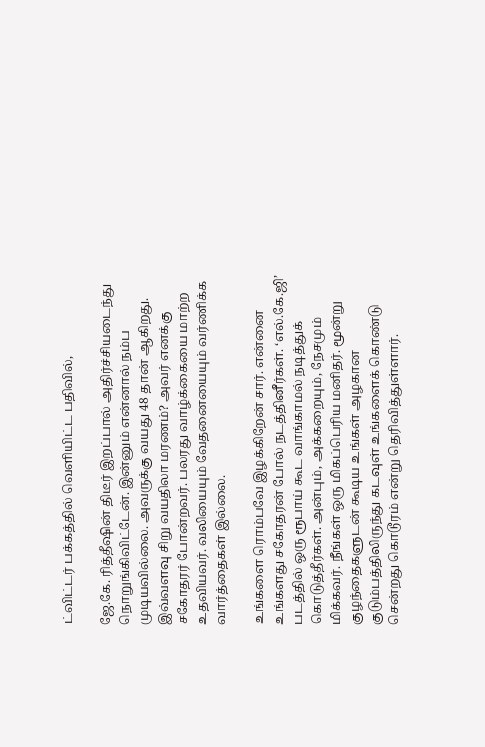ட்விட்டர் பக்கத்தில் வெளியிட்ட பதிவில்,

ஜே.கே. ரித்தீஷின் திடீர் இறப்பால் அதிர்ச்சியடைந்து நொறுங்கிவிட்டேன். இன்னும் என்னால் நம்ப முடியவில்லை. அவருக்கு வயது 48 தான் ஆகிறது. இவ்வளவு சிறு வயதிலா மரணம்? அவர் எனக்கு சகோதரர் போன்றவர். பலரது வாழ்க்கையை மாற்ற உதவியவர். வலியையும் வேதனையையும் வர்ணிக்க வார்த்தைகள் இல்லை.

உங்களை ரொம்பவே இழக்கிறேன் சார். என்னை உங்களது சகோதரன் போல் நடத்தினீர்கள். ‘எல்.கே.ஜி’ படத்தில் ஒரு ரூபாய் கூட வாங்காமல் நடித்துக் கொடுத்தீர்கள். அன்பும், அக்கறையும், நேசமும் மிக்கவர். நீங்கள் ஒரு மிகப்பெரிய மனிதர். மூன்று குழந்தைகளுடன் கூடிய உங்கள் அழகான குடும்பத்திலிருந்து கடவுள் உங்களைக் கொண்டு சென்றது கொடூரம் என்று தெரிவித்துள்ளார்.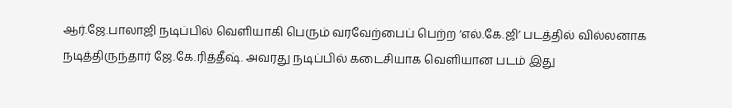ஆர்.ஜே.பாலாஜி நடிப்பில் வெளியாகி பெரும் வரவேற்பைப் பெற்ற ‘எல்.கே.ஜி’ படத்தில் வில்லனாக நடித்திருந்தார் ஜே.கே.ரித்தீஷ். அவரது நடிப்பில் கடைசியாக வெளியான படம் இது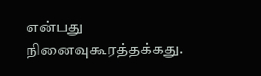என்பது நினைவுகூரத்தக்கது.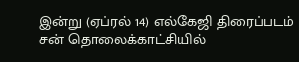இன்று (ஏப்ரல் 14) எல்கேஜி திரைப்படம் சன் தொலைக்காட்சியில்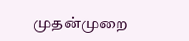முதன்முறை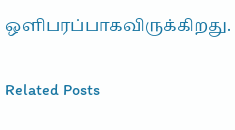ஒளிபரப்பாகவிருக்கிறது.

Related Posts